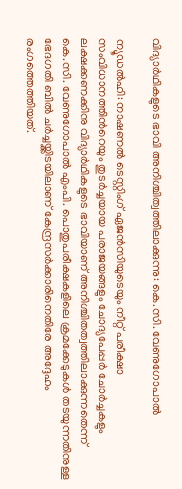വിദ്യാർഥികളുടെ ഭാവി അനിശ്ചിത്വത്തിലാക്കുന്നു: കെ.സി. വേണുഗോപാൽ

ന്യൂഡൽഹി: നാഷണല്‍ ടെസ്റ്റിംഗ് ഏജന്‍സിയുടെയും നീറ്റ് പരീക്ഷാ സംവിധാനത്തിന്‍റെയും തുടര്‍ച്ചയായ പരാജയങ്ങളും ചോദ്യപേപ്പര്‍ ചോര്‍ച്ചകളും ലക്ഷക്കണക്കിനു വിദ്യാര്‍ഥികളുടെ ഭാവിയാണ് അനിശ്ചിതത്വത്തിലാക്കുന്നതെന്ന് കെ.സി. വേണുഗോപാൽ എംപി. പൊതുപരീക്ഷകളിലെ ക്രമക്കേടുകൾ തടയുന്നതിനുള്ള ഭേദഗതി ബിൽ ചർച്ചയ്ക്കിടയിലാണ് കേന്ദ്രസർക്കാരിനെതിരേ അദ്ദേഹം രംഗത്തെത്തിയത്.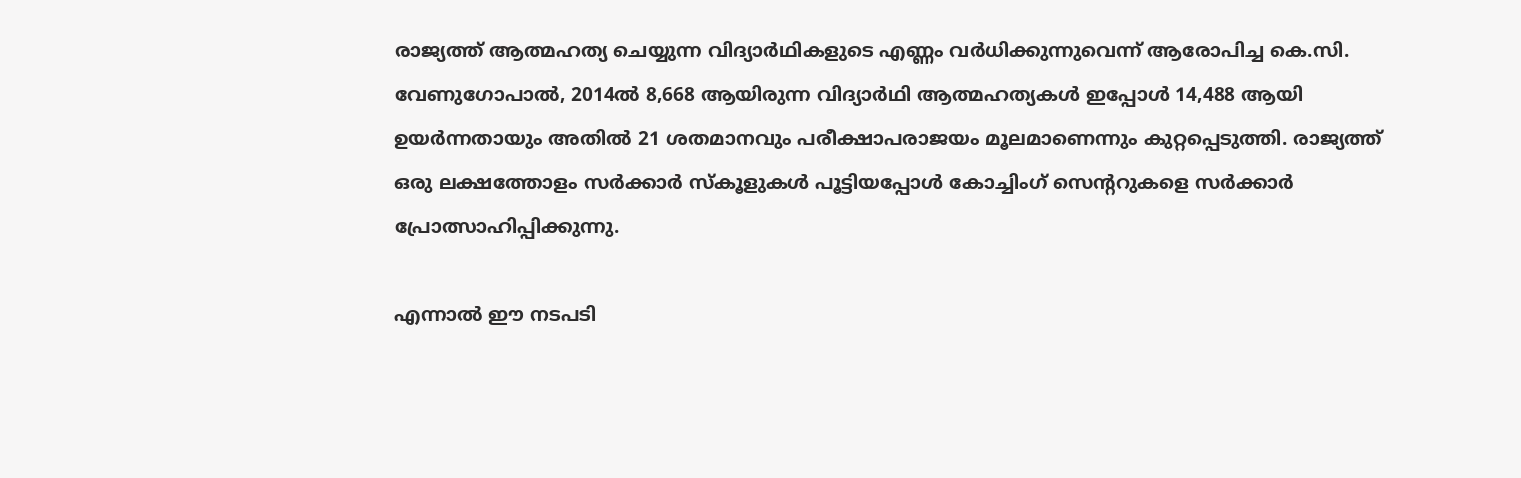രാജ്യത്ത് ആത്മഹത്യ ചെയ്യുന്ന വിദ്യാർഥികളുടെ എണ്ണം വര്‍ധിക്കുന്നുവെന്ന് ആരോപിച്ച കെ.സി. വേണുഗോപാൽ, 2014ല്‍ 8,668 ആയിരുന്ന വിദ്യാർഥി ആത്മഹത്യകള്‍ ഇപ്പോൾ 14,488 ആയി ഉയർന്നതായും അതിൽ 21 ശതമാനവും പരീക്ഷാപരാജയം മൂലമാണെന്നും കുറ്റപ്പെടുത്തി. രാജ്യത്ത് ഒരു ലക്ഷത്തോളം സര്‍ക്കാര്‍ സ്‌കൂളുകൾ പൂട്ടിയപ്പോൾ കോച്ചിംഗ് സെന്‍ററുകളെ സര്‍ക്കാര്‍ പ്രോത്സാഹിപ്പിക്കുന്നു.

എന്നാൽ ഈ നടപടി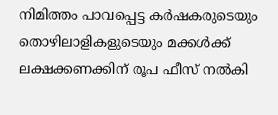നിമിത്തം പാവപ്പെട്ട കര്‍ഷകരുടെയും തൊഴിലാളികളുടെയും മക്കള്‍ക്ക് ലക്ഷക്കണക്കിന് രൂപ ഫീസ് നല്‍കി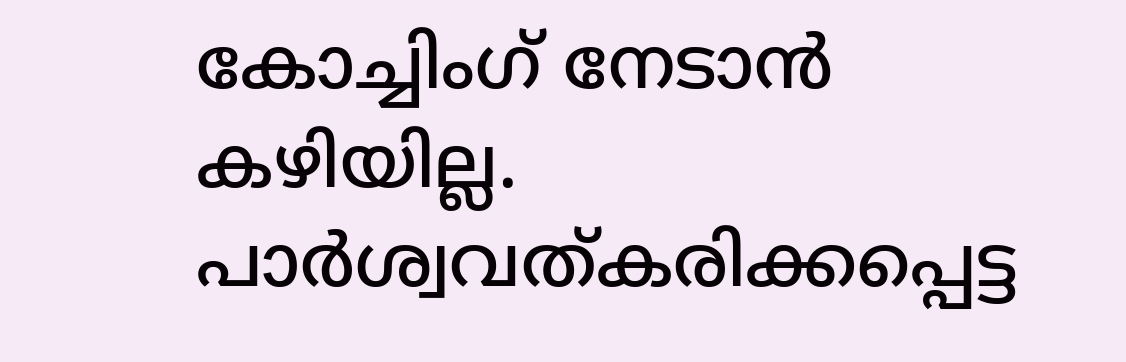കോച്ചിംഗ് നേടാന്‍ കഴിയില്ല. പാര്‍ശ്വവത്കരിക്കപ്പെട്ട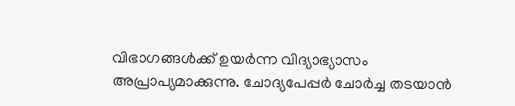വിഭാഗങ്ങള്‍ക്ക് ഉയര്‍ന്ന വിദ്യാഭ്യാസം അപ്രാപ്യമാക്കുന്നു. ചോദ്യപേപ്പര്‍ ചോര്‍ച്ച തടയാന്‍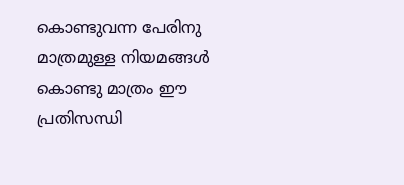കൊണ്ടുവന്ന പേരിനു മാത്രമുള്ള നിയമങ്ങള്‍ കൊണ്ടു മാത്രം ഈ പ്രതിസന്ധി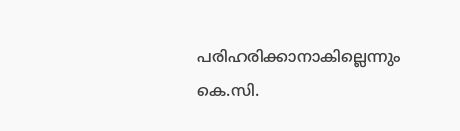പരിഹരിക്കാനാകില്ലെന്നും കെ.സി.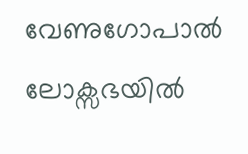വേണുഗോപാല്‍ ലോക്സഭയിൽ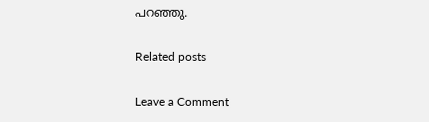പറഞ്ഞു.

Related posts

Leave a Comment